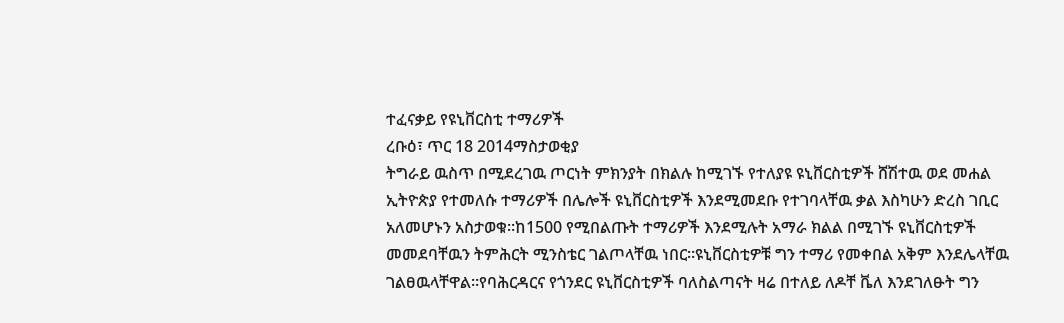ተፈናቃይ የዩኒቨርስቲ ተማሪዎች
ረቡዕ፣ ጥር 18 2014ማስታወቂያ
ትግራይ ዉስጥ በሚደረገዉ ጦርነት ምክንያት በክልሉ ከሚገኙ የተለያዩ ዩኒቨርስቲዎች ሸሽተዉ ወደ መሐል ኢትዮጵያ የተመለሱ ተማሪዎች በሌሎች ዩኒቨርስቲዎች እንደሚመደቡ የተገባላቸዉ ቃል እስካሁን ድረስ ገቢር አለመሆኑን አስታወቁ።ከ1500 የሚበልጡት ተማሪዎች እንደሚሉት አማራ ክልል በሚገኙ ዩኒቨርስቲዎች መመደባቸዉን ትምሕርት ሚንስቴር ገልጦላቸዉ ነበር።ዩኒቨርስቲዎቹ ግን ተማሪ የመቀበል አቅም እንደሌላቸዉ ገልፀዉላቸዋል።የባሕርዳርና የጎንደር ዩኒቨርስቲዎች ባለስልጣናት ዛሬ በተለይ ለዶቸ ቬለ እንደገለፁት ግን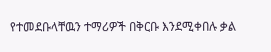የተመደቡላቸዉን ተማሪዎች በቅርቡ እንደሚቀበሉ ቃል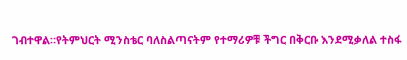ገብተዋል።የትምህርት ሚንስቴር ባለስልጣናትም የተማሪዎቹ ችግር በቅርቡ እንደሚቃለል ተስፋ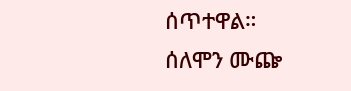ሰጥተዋል።
ሰለሞን ሙጬ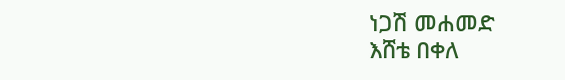ነጋሽ መሐመድ
እሸቴ በቀለ